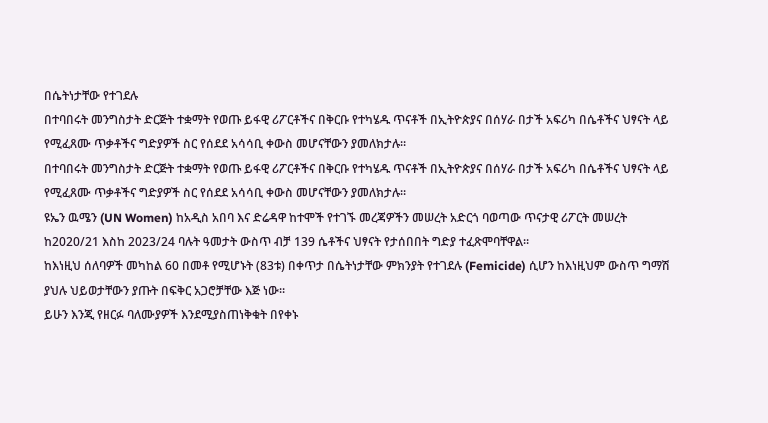በሴትነታቸው የተገደሉ
በተባበሩት መንግስታት ድርጅት ተቋማት የወጡ ይፋዊ ሪፖርቶችና በቅርቡ የተካሄዱ ጥናቶች በኢትዮጵያና በሰሃራ በታች አፍሪካ በሴቶችና ህፃናት ላይ የሚፈጸሙ ጥቃቶችና ግድያዎች ስር የሰደደ አሳሳቢ ቀውስ መሆናቸውን ያመለክታሉ።
በተባበሩት መንግስታት ድርጅት ተቋማት የወጡ ይፋዊ ሪፖርቶችና በቅርቡ የተካሄዱ ጥናቶች በኢትዮጵያና በሰሃራ በታች አፍሪካ በሴቶችና ህፃናት ላይ የሚፈጸሙ ጥቃቶችና ግድያዎች ስር የሰደደ አሳሳቢ ቀውስ መሆናቸውን ያመለክታሉ።
ዩኤን ዉሜን (UN Women) ከአዲስ አበባ እና ድሬዳዋ ከተሞች የተገኙ መረጃዎችን መሠረት አድርጎ ባወጣው ጥናታዊ ሪፖርት መሠረት ከ2020/21 እስከ 2023/24 ባሉት ዓመታት ውስጥ ብቻ 139 ሴቶችና ህፃናት የታሰበበት ግድያ ተፈጽሞባቸዋል።
ከእነዚህ ሰለባዎች መካከል 60 በመቶ የሚሆኑት (83ቱ) በቀጥታ በሴትነታቸው ምክንያት የተገደሉ (Femicide) ሲሆን ከእነዚህም ውስጥ ግማሽ ያህሉ ህይወታቸውን ያጡት በፍቅር አጋሮቻቸው እጅ ነው።
ይሁን እንጂ የዘርፉ ባለሙያዎች እንደሚያስጠነቅቁት በየቀኑ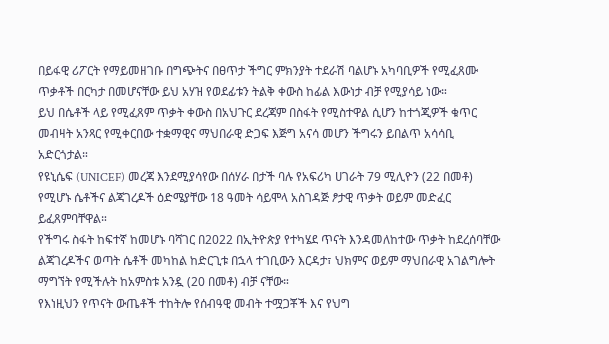በይፋዊ ሪፖርት የማይመዘገቡ በግጭትና በፀጥታ ችግር ምክንያት ተደራሽ ባልሆኑ አካባቢዎች የሚፈጸሙ ጥቃቶች በርካታ በመሆናቸው ይህ አሃዝ የወደፊቱን ትልቅ ቀውስ ከፊል እውነታ ብቻ የሚያሳይ ነው።
ይህ በሴቶች ላይ የሚፈጸም ጥቃት ቀውስ በአህጉር ደረጃም በስፋት የሚስተዋል ሲሆን ከተጎጂዎች ቁጥር መብዛት አንጻር የሚቀርበው ተቋማዊና ማህበራዊ ድጋፍ እጅግ አናሳ መሆን ችግሩን ይበልጥ አሳሳቢ አድርጎታል።
የዩኒሴፍ (UNICEF) መረጃ እንደሚያሳየው በሰሃራ በታች ባሉ የአፍሪካ ሀገራት 79 ሚሊዮን (22 በመቶ) የሚሆኑ ሴቶችና ልጃገረዶች ዕድሜያቸው 18 ዓመት ሳይሞላ አስገዳጅ ፆታዊ ጥቃት ወይም መድፈር ይፈጸምባቸዋል።
የችግሩ ስፋት ከፍተኛ ከመሆኑ ባሻገር በ2022 በኢትዮጵያ የተካሄደ ጥናት እንዳመለከተው ጥቃት ከደረሰባቸው ልጃገረዶችና ወጣት ሴቶች መካከል ከድርጊቱ በኋላ ተገቢውን እርዳታ፣ ህክምና ወይም ማህበራዊ አገልግሎት ማግኘት የሚችሉት ከአምስቱ አንዷ (20 በመቶ) ብቻ ናቸው።
የእነዚህን የጥናት ውጤቶች ተከትሎ የሰብዓዊ መብት ተሟጋቾች እና የህግ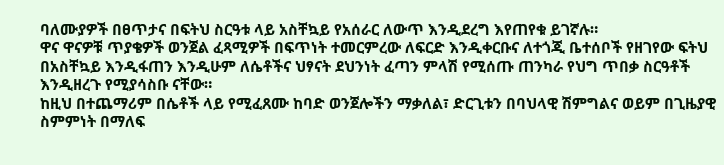ባለሙያዎች በፀጥታና በፍትህ ስርዓቱ ላይ አስቸኳይ የአሰራር ለውጥ እንዲደረግ እየጠየቁ ይገኛሉ።
ዋና ዋናዎቹ ጥያቄዎች ወንጀል ፈጻሚዎች በፍጥነት ተመርምረው ለፍርድ እንዲቀርቡና ለተጎጂ ቤተሰቦች የዘገየው ፍትህ በአስቸኳይ እንዲፋጠን እንዲሁም ለሴቶችና ህፃናት ደህንነት ፈጣን ምላሽ የሚሰጡ ጠንካራ የህግ ጥበቃ ስርዓቶች እንዲዘረጉ የሚያሳስቡ ናቸው።
ከዚህ በተጨማሪም በሴቶች ላይ የሚፈጸሙ ከባድ ወንጀሎችን ማቃለል፣ ድርጊቱን በባህላዊ ሽምግልና ወይም በጊዜያዊ ስምምነት በማለፍ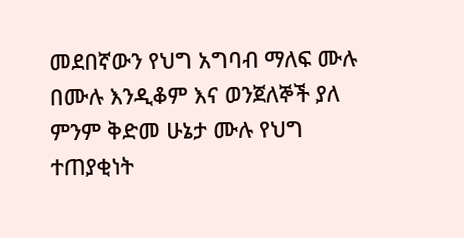መደበኛውን የህግ አግባብ ማለፍ ሙሉ በሙሉ እንዲቆም እና ወንጀለኞች ያለ ምንም ቅድመ ሁኔታ ሙሉ የህግ ተጠያቂነት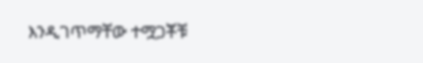እንዲገጥማቸው ተሟጋቾቹ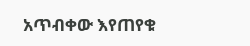አጥብቀው እየጠየቁ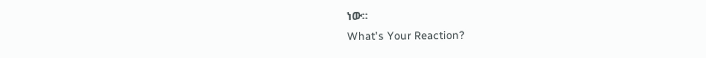ነው።
What's Your Reaction?